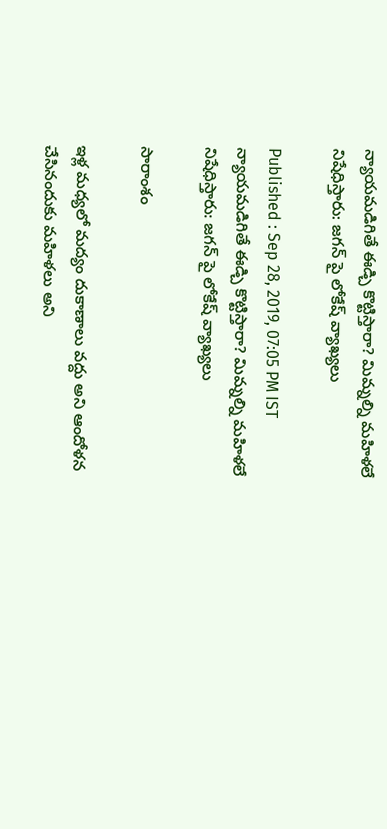న్యాయమడిగితే ఈడ్చి కొట్టిస్తారా? మిమ్నల్ని మహిళలే నిషేధిస్తారు: జగన్ పై లోకేష్ వ్యాఖ్యలు

Published : Sep 28, 2019, 07:05 PM IST
న్యాయమడిగితే ఈడ్చి కొట్టిస్తారా? మిమ్నల్ని మహిళలే నిషేధిస్తారు: జగన్ పై లోకేష్ వ్యాఖ్యలు

సారాంశం

ఇళ్ల మధ్యలో మద్యం దుకాణాలు వద్దు అని ఆందోళన చేసినందుకు మహిళలు అని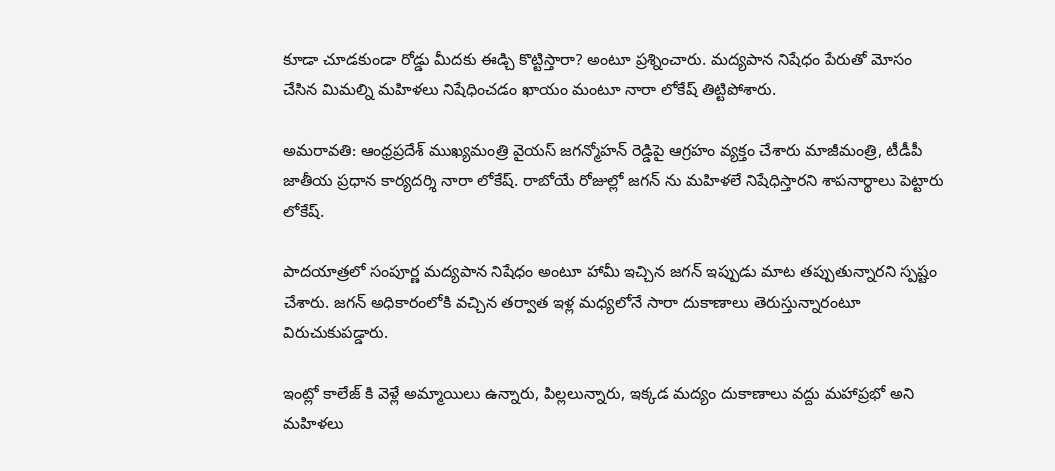కూడా చూడకుండా రోడ్డు మీదకు ఈడ్చి కొట్టిస్తారా? అంటూ ప్రశ్నించారు. మద్యపాన నిషేధం పేరుతో మోసం చేసిన మిమల్ని మహిళలు నిషేధించడం ఖాయం మంటూ నారా లోకేష్ తిట్టిపోశారు.

అమరావతి: ఆంధ్రప్రదేశ్ ముఖ్యమంత్రి వైయస్ జగన్మోహన్ రెడ్డిపై ఆగ్రహం వ్యక్తం చేశారు మాజీమంత్రి, టీడీపీ జాతీయ ప్రధాన కార్యదర్శి నారా లోకేష్. రాబోయే రోజుల్లో జగన్ ను మహిళలే నిషేధిస్తారని శాపనార్థాలు పెట్టారు లోకేష్.

పాదయాత్రలో సంపూర్ణ మద్యపాన నిషేధం అంటూ హామీ ఇచ్చిన జగన్ ఇప్పుడు మాట తప్పుతున్నారని స్పష్టం చేశారు. జగన్ అధికారంలోకి వచ్చిన తర్వాత ఇళ్ల మధ్యలోనే సారా దుకాణాలు తెరుస్తున్నారంటూ విరుచుకుపడ్డారు.

ఇంట్లో కాలేజ్ కి వెళ్లే అమ్మాయిలు ఉన్నారు, పిల్లలున్నారు, ఇక్కడ మద్యం దుకాణాలు వద్దు మహాప్రభో అని మహిళలు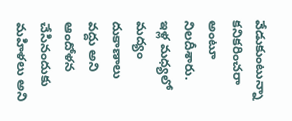వేడుకుంటున్నా కనికరించరా అంటూ నిలదీశారు. ఇళ్ల మధ్యలో మద్యం దుకాణాలు వద్దు అని ఆందోళన చేసినందుకు మహిళలు అని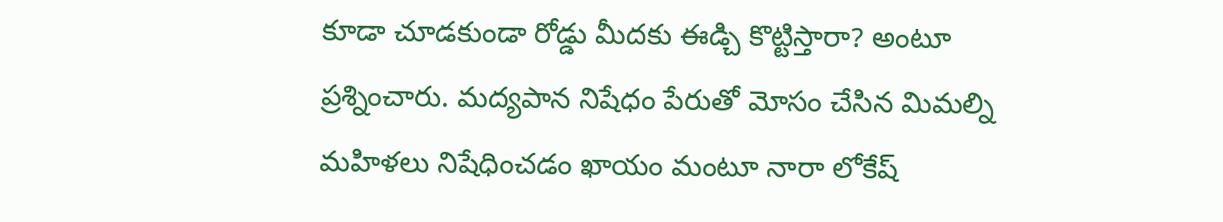కూడా చూడకుండా రోడ్డు మీదకు ఈడ్చి కొట్టిస్తారా? అంటూ ప్రశ్నించారు. మద్యపాన నిషేధం పేరుతో మోసం చేసిన మిమల్ని మహిళలు నిషేధించడం ఖాయం మంటూ నారా లోకేష్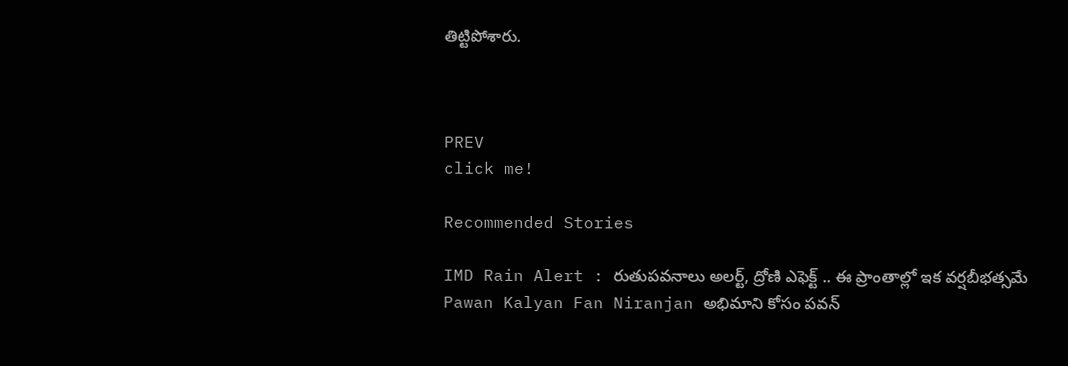తిట్టిపోశారు.



PREV
click me!

Recommended Stories

IMD Rain Alert : రుతుపవనాలు అలర్ట్, ద్రోణి ఎఫెక్ట్ .. ఈ ప్రాంతాల్లో ఇక వర్షబీభత్సమే
Pawan Kalyan Fan Niranjan అభిమాని కోసం పవన్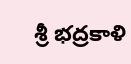శ్రీ భద్రకాళి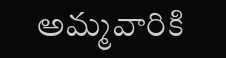అమ్మవారికి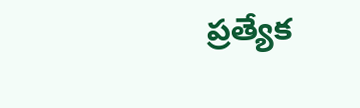ప్రత్యేక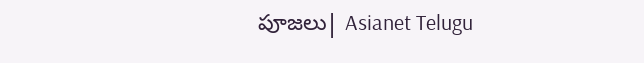పూజలు| Asianet Telugu